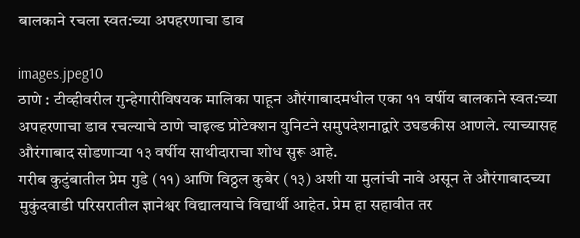बालकाने रचला स्वत:च्या अपहरणाचा डाव

images.jpeg10
ठाणे : टीव्हीवरील गुन्हेगारीविषयक मालिका पाहून औरंगाबादमधील एका ११ वर्षीय बालकाने स्वत:च्या अपहरणाचा डाव रचल्याचे ठाणे चाइल्ड प्रोटेक्शन युनिटने समुपदेशनाद्वारे उघडकीस आणले. त्याच्यासह औरंगाबाद सोडणाऱ्या १३ वर्षीय साथीदाराचा शोध सुरू आहे.
गरीब कुटुंबातील प्रेम गुडे (११) आणि विठ्ठल कुबेर (१३) अशी या मुलांची नावे असून ते औरंगाबादच्या मुकुंदवाडी परिसरातील ज्ञानेश्वर विद्यालयाचे विद्यार्थी आहेत. प्रेम हा सहावीत तर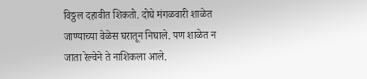विठ्ठल दहावीत शिकतो. दोघे मंगळवारी शाळेत जाण्याच्या वेळेस घरातून निघाले. पण शाळेत न जाता रेल्वेने ते नाशिकला आले.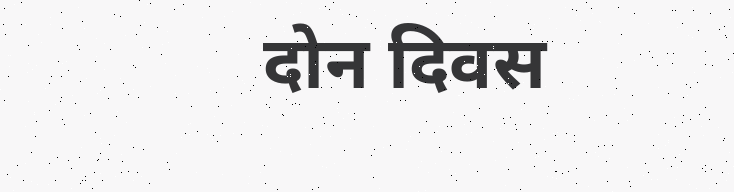दोन दिवस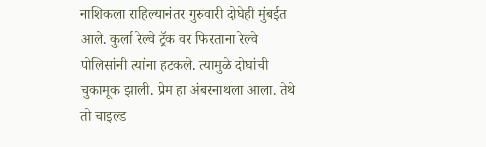नाशिकला राहिल्यानंतर गुरुवारी दोघेही मुंबईत आले. कुर्ला रेल्वे ट्रॅक वर फिरताना रेल्वे पोलिसांनी त्यांना हटकले. त्यामुळे दोघांची चुकामूक झाली. प्रेम हा अंबरनाथला आला. तेथे तो चाइल्ड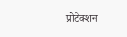प्रोटेक्शन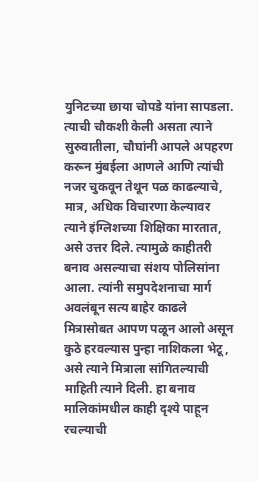युनिटच्या छाया चोपडे यांना सापडला. त्याची चौकशी केली असता त्याने सुरुवातीला, चौघांनी आपले अपहरण करून मुंबईला आणले आणि त्यांची नजर चुकवून तेथून पळ काढल्याचे, मात्र, अधिक विचारणा केल्यावर त्याने इंग्लिशच्या शिक्षिका मारतात, असे उत्तर दिले. त्यामुळे काहीतरी बनाव असल्याचा संशय पोलिसांना आला. त्यांनी समुपदेशनाचा मार्ग अवलंबून सत्य बाहेर काढले मित्रासोबत आपण पळून आलो असून कुठे हरवल्यास पुन्हा नाशिकला भेटू, असे त्याने मित्राला सांगितल्याची माहिती त्याने दिली. हा बनाव मालिकांमधील काही दृश्ये पाहून रचल्याची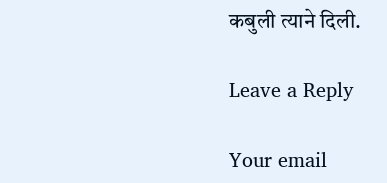कबुली त्याने दिली.

Leave a Reply

Your email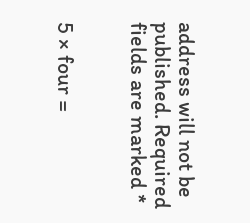address will not be published. Required fields are marked *


5 × four =